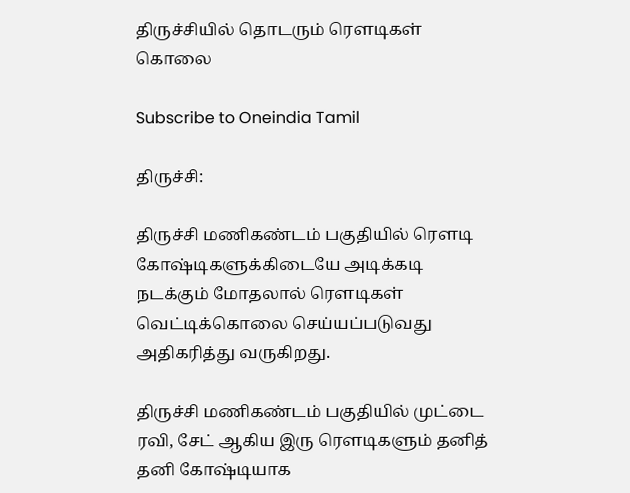திருச்சியில் தொடரும் ரெளடிகள் கொலை

Subscribe to Oneindia Tamil

திருச்சி:

திருச்சி மணிகண்டம் பகுதியில் ரெளடி கோஷ்டிகளுக்கிடையே அடிக்கடி நடக்கும் மோதலால் ரெளடிகள் வெட்டிக்கொலை செய்யப்படுவது அதிகரித்து வருகிறது.

திருச்சி மணிகண்டம் பகுதியில் முட்டை ரவி, சேட் ஆகிய இரு ரெளடிகளும் தனித் தனி கோஷ்டியாக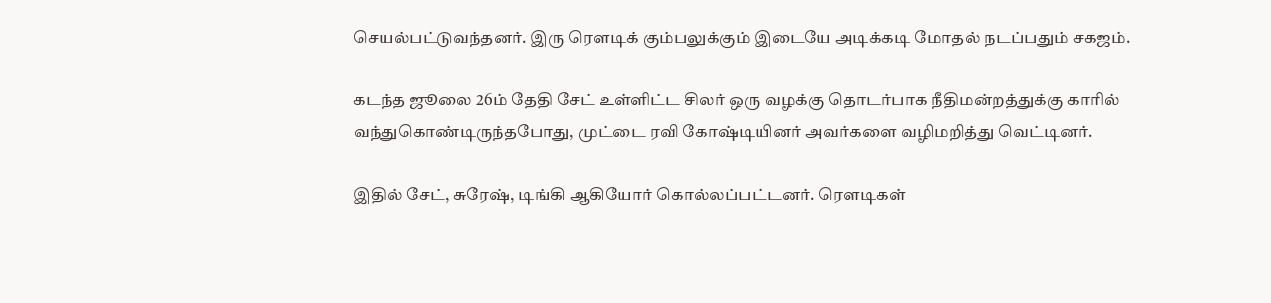செயல்பட்டுவந்தனர். இரு ரெளடிக் கும்பலுக்கும் இடையே அடிக்கடி மோதல் நடப்பதும் சகஜம்.

கடந்த ஜூலை 26ம் தேதி சேட் உள்ளிட்ட சிலர் ஒரு வழக்கு தொடர்பாக நீதிமன்றத்துக்கு காரில் வந்துகொண்டிருந்தபோது, முட்டை ரவி கோஷ்டியினர் அவர்களை வழிமறித்து வெட்டினர்.

இதில் சேட், சுரேஷ், டிங்கி ஆகியோர் கொல்லப்பட்டனர். ரெளடிகள்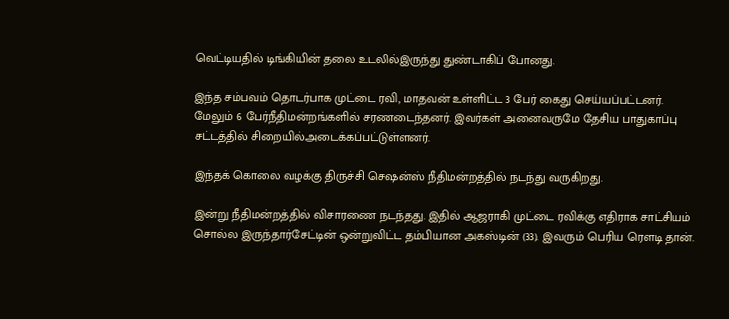வெட்டியதில் டிங்கியின் தலை உடலில்இருந்து துண்டாகிப் போனது.

இந்த சம்பவம் தொடர்பாக முட்டை ரவி, மாதவன் உள்ளிட்ட 3 பேர் கைது செய்யப்பட்டனர். மேலும் 6 பேர்நீதிமன்றங்களில் சரணடைந்தனர். இவர்கள் அனைவருமே தேசிய பாதுகாப்பு சட்டத்தில் சிறையில்அடைக்கப்பட்டுள்ளனர்.

இந்தக் கொலை வழக்கு திருச்சி செஷன்ஸ் நீதிமன்றத்தில் நடந்து வருகிறது.

இன்று நீதிமன்றத்தில் விசாரணை நடந்தது. இதில் ஆஜராகி முட்டை ரவிக்கு எதிராக சாட்சியம் சொல்ல இருந்தார்சேட்டின் ஒன்றுவிட்ட தம்பியான அகஸ்டின் (33). இவரும் பெரிய ரெளடி தான்.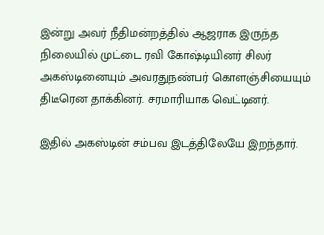இன்று அவர் நீதிமன்றத்தில் ஆஜராக இருந்த நிலையில் முட்டை ரவி கோஷ்டியினர் சிலர் அகஸ்டினையும் அவரதுநண்பர் கொளஞ்சியையும் திடீரென தாக்கினர். சரமாரியாக வெட்டினர்.

இதில் அகஸ்டின் சம்பவ இடத்திலேயே இறந்தார்.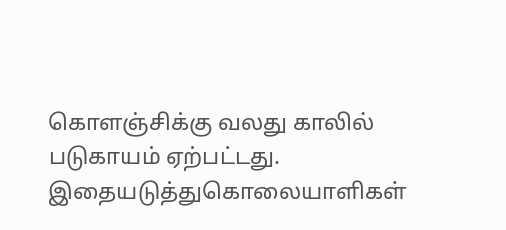கொளஞ்சிக்கு வலது காலில் படுகாயம் ஏற்பட்டது. இதையடுத்துகொலையாளிகள்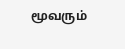மூவரும்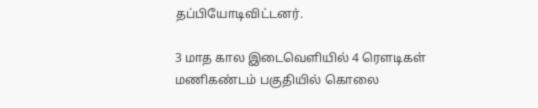தப்பியோடிவிட்டனர்.

3 மாத கால இடைவெளியில் 4 ரெளடிகள் மணிகண்டம் பகுதியில் கொலை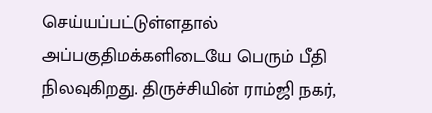செய்யப்பட்டுள்ளதால் அப்பகுதிமக்களிடையே பெரும் பீதி நிலவுகிறது. திருச்சியின் ராம்ஜி நகர்,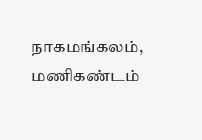நாகமங்கலம், மணிகண்டம்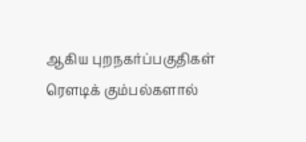ஆகிய புறநகர்ப்பகுதிகள் ரெளடிக் கும்பல்களால்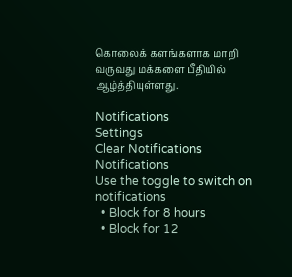கொலைக் களங்களாக மாறி வருவது மக்களை பீதியில் ஆழ்த்தியுள்ளது.

Notifications
Settings
Clear Notifications
Notifications
Use the toggle to switch on notifications
  • Block for 8 hours
  • Block for 12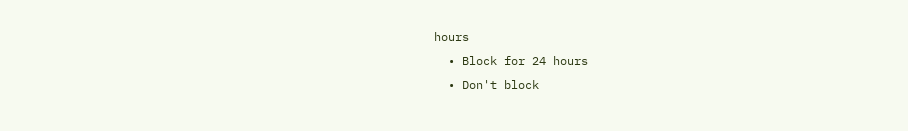hours
  • Block for 24 hours
  • Don't block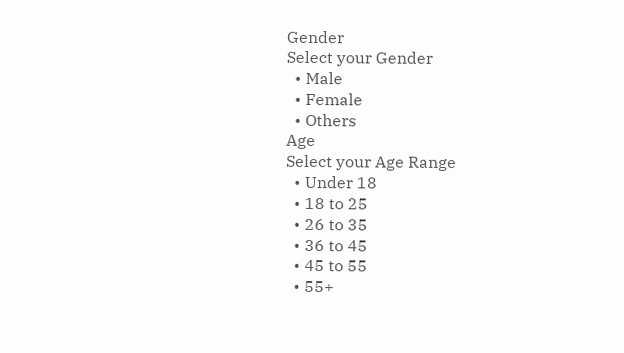Gender
Select your Gender
  • Male
  • Female
  • Others
Age
Select your Age Range
  • Under 18
  • 18 to 25
  • 26 to 35
  • 36 to 45
  • 45 to 55
  • 55+